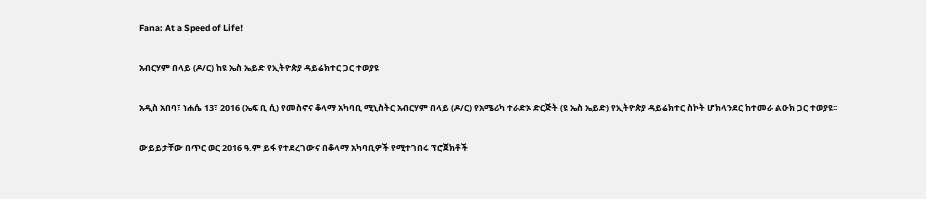Fana: At a Speed of Life!

አብርሃም በላይ (ዶ/ር) ከዩ ኤስ ኤይድ የኢትዮጵያ ዳይሬክተር ጋር ተወያዩ

አዲስ አበባ፣ ነሐሴ 13፣ 2016 (ኤፍ ቢ ሲ) የመስኖና ቆላማ አካባቢ ሚኒስትር አብርሃም በላይ (ዶ/ር) የአሜሪካ ተራድኦ ድርጅት (ዩ ኤስ ኤይድ) የኢትዮጵያ ዳይሬክተር ስኮት ሆክላንደር ከተመራ ልዑክ ጋር ተወያዩ፡፡

ውይይታቸው በጥር ወር 2016 ዓ.ም ይፋ የተደረገውና በቆላማ አካባቢዎች የሚተገበሩ ፕሮጀክቶች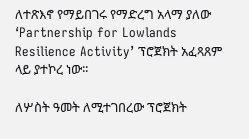ለተጽእኖ የማይበገሩ የማድረግ አላማ ያለው ‘Partnership for Lowlands Resilience Activity’ ፕሮጀክት አፈጻጸም ላይ ያተኮረ ነው፡፡

ለሦስት ዓመት ለሚተገበረው ፕሮጀክት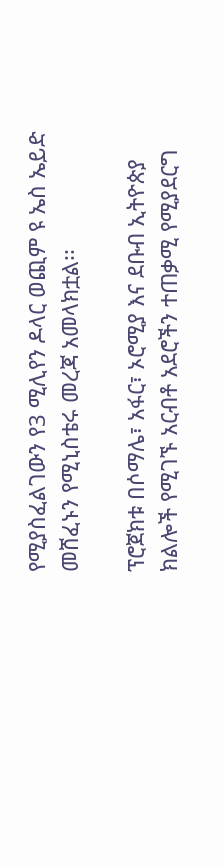የሚያስፈልገውን የ3 ሚሊየን ዶላር ወጪም ዩ ኤስ ኤይድ መሸፈኑን የሚኒስቴሩ መረጃ አመላክቷል፡፡

ፕሮጀክቱ በሶማሌ፣ አፋር፣ ኦሮሚያ እና ደቡብ ኢትዮጵያ ክልሎች የሚገኙ አርብቶ አደሮችን ተጠቃሚ የሚያደርግ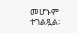መሆኑም ተገልጿል፡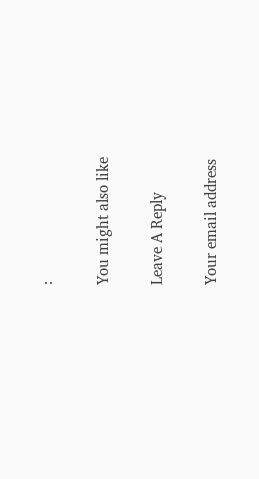፡

You might also like

Leave A Reply

Your email address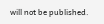will not be published.